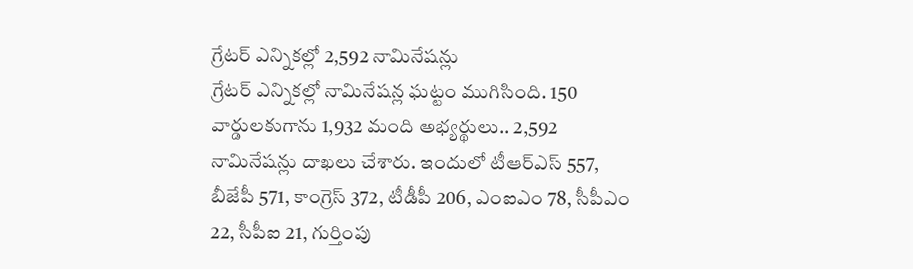గ్రేటర్ ఎన్నికల్లో 2,592 నామినేషన్లు
గ్రేటర్ ఎన్నికల్లో నామినేషన్ల ఘట్టం ముగిసింది. 150 వార్డులకుగాను 1,932 మంది అభ్యర్థులు.. 2,592 నామినేషన్లు దాఖలు చేశారు. ఇందులో టీఆర్ఎస్ 557, బీజేపీ 571, కాంగ్రెస్ 372, టీడీపీ 206, ఎంఐఎం 78, సీపీఎం 22, సీపీఐ 21, గుర్తింపు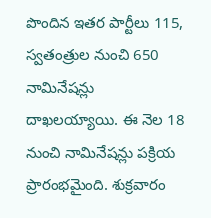పొందిన ఇతర పార్టీలు 115, స్వతంత్రుల నుంచి 650 నామినేషన్లు దాఖలయ్యాయి. ఈ నెల 18 నుంచి నామినేషన్లు పక్రియ ప్రారంభమైంది. శుక్రవారం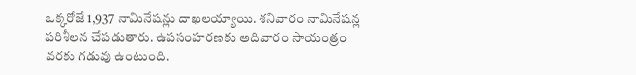ఒక్కరోజే 1,937 నామినేషన్లు దాఖలయ్యాయి. శనివారం నామినేషన్ల పరిశీలన చేపడుతారు. ఉపసంహరణకు అదివారం సాయంత్రం వరకు గడువు ఉంటుంది.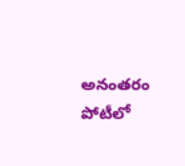అనంతరం పోటీలో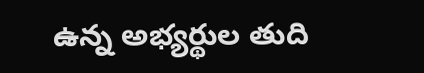ఉన్న అభ్యర్థుల తుది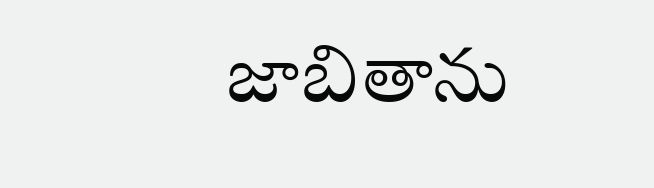జాబితాను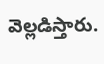వెల్లడిస్తారు.